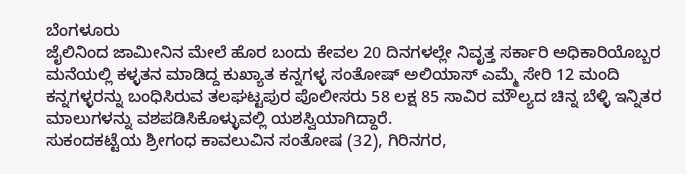ಬೆಂಗಳೂರು
ಜೈಲಿನಿಂದ ಜಾಮೀನಿನ ಮೇಲೆ ಹೊರ ಬಂದು ಕೇವಲ 20 ದಿನಗಳಲ್ಲೇ ನಿವೃತ್ತ ಸರ್ಕಾರಿ ಅಧಿಕಾರಿಯೊಬ್ಬರ ಮನೆಯಲ್ಲಿ ಕಳ್ಳತನ ಮಾಡಿದ್ದ ಕುಖ್ಯಾತ ಕನ್ನಗಳ್ಳ ಸಂತೋಷ್ ಅಲಿಯಾಸ್ ಎಮ್ಮೆ ಸೇರಿ 12 ಮಂದಿ ಕನ್ನಗಳ್ಳರನ್ನು ಬಂಧಿಸಿರುವ ತಲಘಟ್ಟಪುರ ಪೊಲೀಸರು 58 ಲಕ್ಷ 85 ಸಾವಿರ ಮೌಲ್ಯದ ಚಿನ್ನ ಬೆಳ್ಳಿ ಇನ್ನಿತರ ಮಾಲುಗಳನ್ನು ವಶಪಡಿಸಿಕೊಳ್ಳುವಲ್ಲಿ ಯಶಸ್ವಿಯಾಗಿದ್ದಾರೆ.
ಸುಕಂದಕಟ್ಟೆಯ ಶ್ರೀಗಂಧ ಕಾವಲುವಿನ ಸಂತೋಷ (32), ಗಿರಿನಗರ,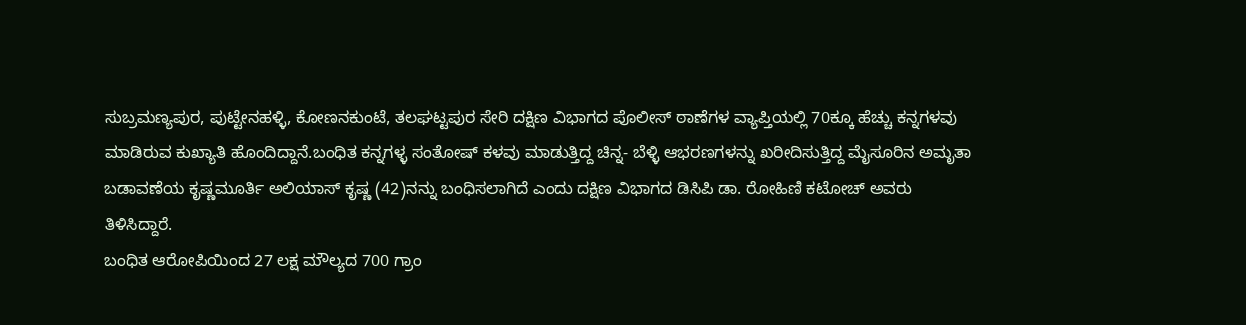ಸುಬ್ರಮಣ್ಯಪುರ, ಪುಟ್ಟೇನಹಳ್ಳಿ, ಕೋಣನಕುಂಟೆ, ತಲಘಟ್ಟಪುರ ಸೇರಿ ದಕ್ಷಿಣ ವಿಭಾಗದ ಪೊಲೀಸ್ ಠಾಣೆಗಳ ವ್ಯಾಪ್ತಿಯಲ್ಲಿ 70ಕ್ಕೂ ಹೆಚ್ಚು ಕನ್ನಗಳವು ಮಾಡಿರುವ ಕುಖ್ಯಾತಿ ಹೊಂದಿದ್ದಾನೆ.ಬಂಧಿತ ಕನ್ನಗಳ್ಳ ಸಂತೋಷ್ ಕಳವು ಮಾಡುತ್ತಿದ್ದ ಚಿನ್ನ- ಬೆಳ್ಳಿ ಆಭರಣಗಳನ್ನು ಖರೀದಿಸುತ್ತಿದ್ದ ಮೈಸೂರಿನ ಅಮೃತಾ ಬಡಾವಣೆಯ ಕೃಷ್ಣಮೂರ್ತಿ ಅಲಿಯಾಸ್ ಕೃಷ್ಣ (42)ನನ್ನು ಬಂಧಿಸಲಾಗಿದೆ ಎಂದು ದಕ್ಷಿಣ ವಿಭಾಗದ ಡಿಸಿಪಿ ಡಾ. ರೋಹಿಣಿ ಕಟೋಚ್ ಅವರು ತಿಳಿಸಿದ್ದಾರೆ.
ಬಂಧಿತ ಆರೋಪಿಯಿಂದ 27 ಲಕ್ಷ ಮೌಲ್ಯದ 700 ಗ್ರಾಂ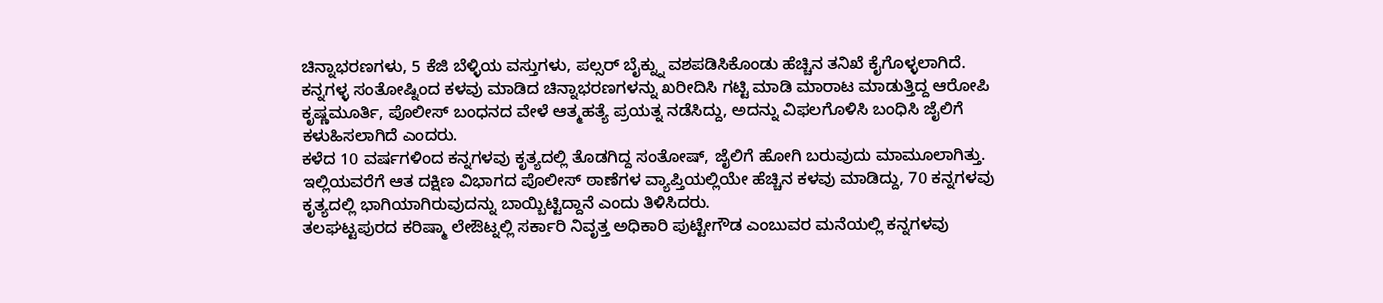ಚಿನ್ನಾಭರಣಗಳು, 5 ಕೆಜಿ ಬೆಳ್ಳಿಯ ವಸ್ತುಗಳು, ಪಲ್ಸರ್ ಬೈಕ್ನ್ನು ವಶಪಡಿಸಿಕೊಂಡು ಹೆಚ್ಚಿನ ತನಿಖೆ ಕೈಗೊಳ್ಳಲಾಗಿದೆ.
ಕನ್ನಗಳ್ಳ ಸಂತೋಷ್ನಿಂದ ಕಳವು ಮಾಡಿದ ಚಿನ್ನಾಭರಣಗಳನ್ನು ಖರೀದಿಸಿ ಗಟ್ಟಿ ಮಾಡಿ ಮಾರಾಟ ಮಾಡುತ್ತಿದ್ದ ಆರೋಪಿ ಕೃಷ್ಣಮೂರ್ತಿ, ಪೊಲೀಸ್ ಬಂಧನದ ವೇಳೆ ಆತ್ಮಹತ್ಯೆ ಪ್ರಯತ್ನ ನಡೆಸಿದ್ದು, ಅದನ್ನು ವಿಫಲಗೊಳಿಸಿ ಬಂಧಿಸಿ ಜೈಲಿಗೆ ಕಳುಹಿಸಲಾಗಿದೆ ಎಂದರು.
ಕಳೆದ 10 ವರ್ಷಗಳಿಂದ ಕನ್ನಗಳವು ಕೃತ್ಯದಲ್ಲಿ ತೊಡಗಿದ್ದ ಸಂತೋಷ್, ಜೈಲಿಗೆ ಹೋಗಿ ಬರುವುದು ಮಾಮೂಲಾಗಿತ್ತು. ಇಲ್ಲಿಯವರೆಗೆ ಆತ ದಕ್ಷಿಣ ವಿಭಾಗದ ಪೊಲೀಸ್ ಠಾಣೆಗಳ ವ್ಯಾಪ್ತಿಯಲ್ಲಿಯೇ ಹೆಚ್ಚಿನ ಕಳವು ಮಾಡಿದ್ದು, 70 ಕನ್ನಗಳವು ಕೃತ್ಯದಲ್ಲಿ ಭಾಗಿಯಾಗಿರುವುದನ್ನು ಬಾಯ್ಬಿಟ್ಟಿದ್ದಾನೆ ಎಂದು ತಿಳಿಸಿದರು.
ತಲಘಟ್ಟಪುರದ ಕರಿಷ್ಮಾ ಲೇಔಟ್ನಲ್ಲಿ ಸರ್ಕಾರಿ ನಿವೃತ್ತ ಅಧಿಕಾರಿ ಪುಟ್ಟೇಗೌಡ ಎಂಬುವರ ಮನೆಯಲ್ಲಿ ಕನ್ನಗಳವು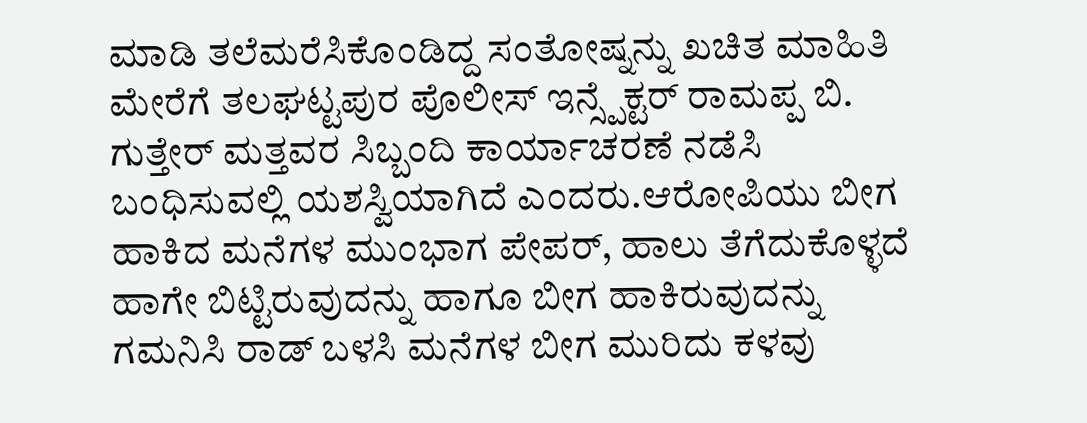ಮಾಡಿ ತಲೆಮರೆಸಿಕೊಂಡಿದ್ದ ಸಂತೋಷ್ನನ್ನು ಖಚಿತ ಮಾಹಿತಿ ಮೇರೆಗೆ ತಲಘಟ್ಟಪುರ ಪೊಲೀಸ್ ಇನ್ಸ್ಪೆಕ್ಟರ್ ರಾಮಪ್ಪ ಬಿ. ಗುತ್ತೇರ್ ಮತ್ತವರ ಸಿಬ್ಬಂದಿ ಕಾರ್ಯಾಚರಣೆ ನಡೆಸಿ ಬಂಧಿಸುವಲ್ಲಿ ಯಶಸ್ವಿಯಾಗಿದೆ ಎಂದರು.ಆರೋಪಿಯು ಬೀಗ ಹಾಕಿದ ಮನೆಗಳ ಮುಂಭಾಗ ಪೇಪರ್, ಹಾಲು ತೆಗೆದುಕೊಳ್ಳದೆ ಹಾಗೇ ಬಿಟ್ಟಿರುವುದನ್ನು ಹಾಗೂ ಬೀಗ ಹಾಕಿರುವುದನ್ನು ಗಮನಿಸಿ ರಾಡ್ ಬಳಸಿ ಮನೆಗಳ ಬೀಗ ಮುರಿದು ಕಳವು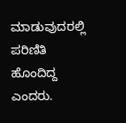ಮಾಡುವುದರಲ್ಲಿ ಪರಿಣಿತಿ ಹೊಂದಿದ್ದ ಎಂದರು.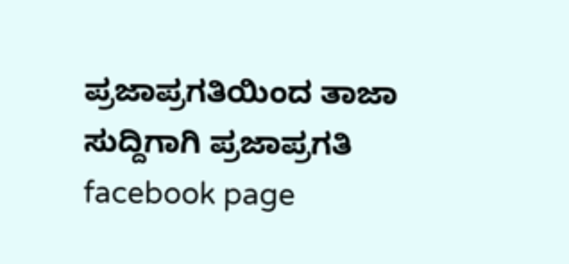ಪ್ರಜಾಪ್ರಗತಿಯಿಂದ ತಾಜಾ ಸುದ್ದಿಗಾಗಿ ಪ್ರಜಾಪ್ರಗತಿ facebook page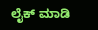ಲೈಕ್ ಮಾಡಿ